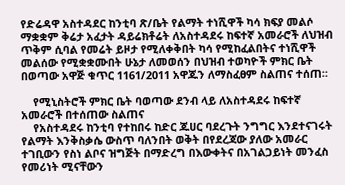የድሬዳዋ አስተዳደር ከንቲባ ጽ/ቤት የልማት ተነሺዋች ካሳ ክፍያ መልሶ ማቋቋም ቅሬታ አፈታት ዳይሬክቶሬት ለአስተዳደሩ ከፍተኛ አመራሮች ለህዝብ ጥቅም ሲባል የመሬት ይዞታ የሚለቀቅበት ካሳ የሚከፈልበትና ተነሺዋች መልሰው የሚቋቋሙበት ሁኔታ ለመወሰን በህዝብ ተወካዮች ምክር ቤት በወጣው አዋጅ ቁጥር 1161/2011 አዋጁን ለማስፈፀም ስልጠና ተሰጠ።

    የሚኒስትሮች ምክር ቤት ባወጣው ደንብ ላይ ለአስተዳደሩ ከፍተኛ አመራሮች በተሰጠው ስልጠና
    የአስተዳደሩ ከንቲባ የተከበሩ ከድር ጁሀር ባደረጉት ንግግር እንደተናገሩት የልማት እንቅስቃሴ ውስጥ ባለንበት ወቅት በየደረጃው ያለው አመራር ተገቢውን የስነ ልቦና ዝግጅት በማድረግ በእውቀትና በአገልጋይነት መንፈስ የመሪነት ሚናቸውን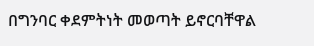በግንባር ቀደምትነት መወጣት ይኖርባቸዋል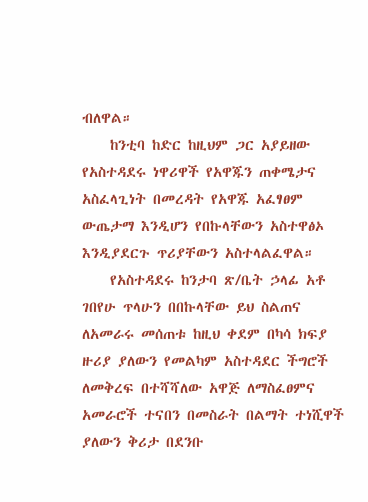ብለዋል።
    ከንቲባ ከድር ከዚህም ጋር አያይዘው የአስተዳደሩ ነዋሪዋች የአዋጁን ጠቀሜታና አስፈላጊነት በመረዳት የአዋጁ አፈፃፀም ውጤታማ እንዲሆን የበኩላቸውን አስተዋፅኦ እንዲያደርጉ ጥሪያቸውን አስተላልፈዋል።
    የአስተዳደሩ ከንታባ ጽ/ቤት ኃላፊ አቶ ገበየሁ ጥላሁን በበኩላቸው ይህ ስልጠና ለአመራሩ መሰጠቱ ከዚህ ቀደም በካሳ ክፍያ ዙሪያ ያለውን የመልካም አስተዳደር ችግሮች ለመቅረፍ በተሻሻለው አዋጅ ለማስፈፀምና አመራሮች ተናበን በመስራት በልማት ተነሺዋች ያለውን ቅሪታ በደንቡ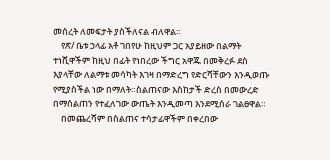መሰረት ለመፍታት ያስችለናል ብለዋል።
    የጽ/ ቤቱ ኃላፊ አቶ ገበየሁ ከዚህም ጋር አያይዘው በልማት ተነሺዋችም ከዚህ በፊት የነበረው ችግር አዋጁ በመቅረፉ ደስ እያላቸው ለልማቱ መሳካት እገዛ በማድረግ የድርሻቸውን እንዲወጡ የሚያስችል ነው በማለት።ስልጠናው እስከታች ድረስ በመውረድ በማሰልጠን የተፈለገው ውጤት እንዲመጣ እንደሚሰራ ገልፀዋል።
    በመጨረሻም በስልጠና ተሳታፊዋችም በቀረበው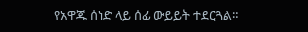የአዋጁ ሰነድ ላይ ሰፊ ውይይት ተደርጓል።